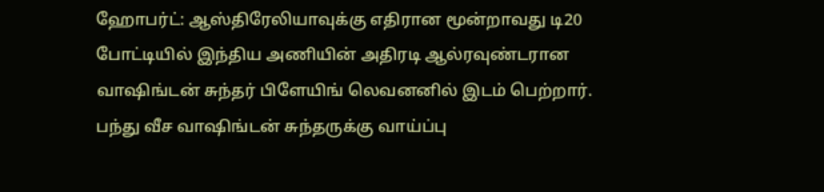ஹோபர்ட்: ஆஸ்திரேலியாவுக்கு எதிரான மூன்றாவது டி20 போட்டியில் இந்திய அணியின் அதிரடி ஆல்ரவுண்டரான வாஷிங்டன் சுந்தர் பிளேயிங் லெவனனில் இடம் பெற்றார். பந்து வீச வாஷிங்டன் சுந்தருக்கு வாய்ப்பு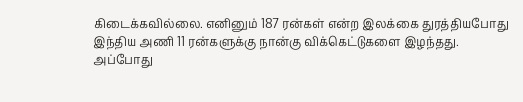கிடைக்கவில்லை. எனினும் 187 ரன்கள் என்ற இலக்கை துரத்தியபோது இந்திய அணி 11 ரன்களுக்கு நான்கு விக்கெட்டுகளை இழந்தது.
அப்போது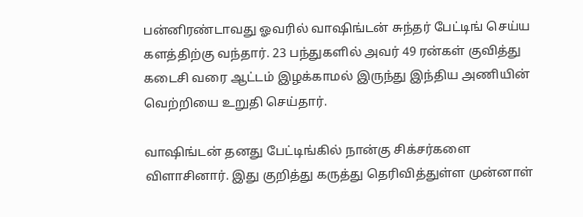பன்னிரண்டாவது ஓவரில் வாஷிங்டன் சுந்தர் பேட்டிங் செய்ய களத்திற்கு வந்தார். 23 பந்துகளில் அவர் 49 ரன்கள் குவித்து கடைசி வரை ஆட்டம் இழக்காமல் இருந்து இந்திய அணியின் வெற்றியை உறுதி செய்தார்.

வாஷிங்டன் தனது பேட்டிங்கில் நான்கு சிக்சர்களை விளாசினார். இது குறித்து கருத்து தெரிவித்துள்ள முன்னாள்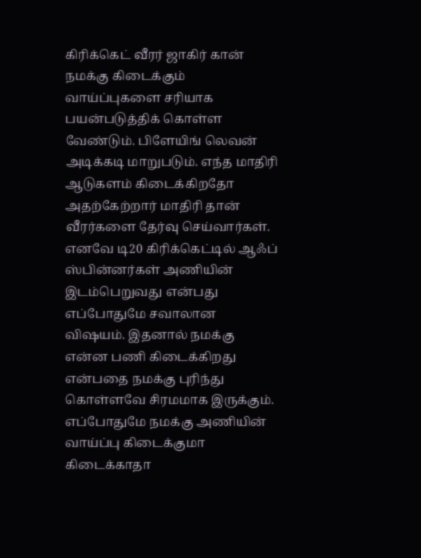கிரிக்கெட் வீரர் ஜாகிர் கான் நமக்கு கிடைக்கும் வாய்ப்புகளை சரியாக பயன்படுத்திக் கொள்ள வேண்டும். பிளேயிங் லெவன் அடிக்கடி மாறுபடும். எந்த மாதிரி ஆடுகளம் கிடைக்கிறதோ அதற்கேற்றார் மாதிரி தான் வீரர்களை தேர்வு செய்வார்கள்.
எனவே டி20 கிரிக்கெட்டில் ஆஃப் ஸ்பின்னர்கள் அணியின் இடம்பெறுவது என்பது எப்போதுமே சவாலான விஷயம். இதனால் நமக்கு என்ன பணி கிடைக்கிறது என்பதை நமக்கு புரிந்து கொள்ளவே சிரமமாக இருக்கும். எப்போதுமே நமக்கு அணியின் வாய்ப்பு கிடைக்குமா கிடைக்காதா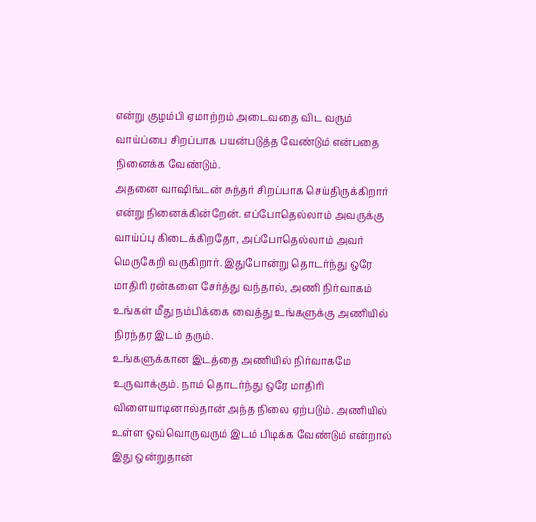என்று குழம்பி ஏமாற்றம் அடைவதை விட வரும் வாய்ப்பை சிறப்பாக பயன்படுத்த வேண்டும் என்பதை நினைக்க வேண்டும்.
அதனை வாஷிங்டன் சுந்தர் சிறப்பாக செய்திருக்கிறார் என்று நினைக்கின்றேன். எப்போதெல்லாம் அவருக்கு வாய்ப்பு கிடைக்கிறதோ, அப்போதெல்லாம் அவர் மெருகேறி வருகிறார். இதுபோன்று தொடர்ந்து ஒரே மாதிரி ரன்களை சேர்த்து வந்தால், அணி நிர்வாகம் உங்கள் மீது நம்பிக்கை வைத்து உங்களுக்கு அணியில் நிரந்தர இடம் தரும்.
உங்களுக்கான இடத்தை அணியில் நிர்வாகமே உருவாக்கும். நாம் தொடர்ந்து ஒரே மாதிரி விளையாடினால்தான் அந்த நிலை ஏற்படும். அணியில் உள்ள ஒவ்வொருவரும் இடம் பிடிக்க வேண்டும் என்றால் இது ஒன்றுதான்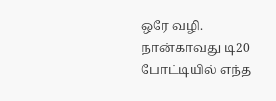ஒரே வழி. நான்காவது டி20 போட்டியில் எந்த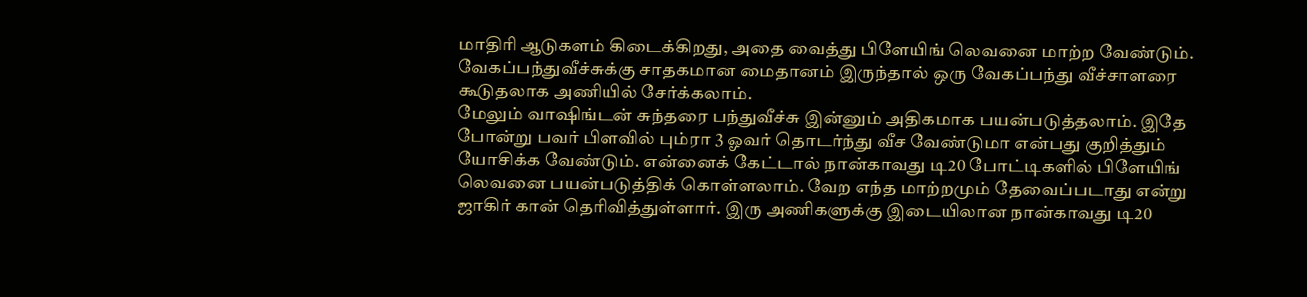மாதிரி ஆடுகளம் கிடைக்கிறது, அதை வைத்து பிளேயிங் லெவனை மாற்ற வேண்டும். வேகப்பந்துவீச்சுக்கு சாதகமான மைதானம் இருந்தால் ஒரு வேகப்பந்து வீச்சாளரை கூடுதலாக அணியில் சேர்க்கலாம்.
மேலும் வாஷிங்டன் சுந்தரை பந்துவீச்சு இன்னும் அதிகமாக பயன்படுத்தலாம். இதே போன்று பவர் பிளவில் பும்ரா 3 ஓவர் தொடர்ந்து வீச வேண்டுமா என்பது குறித்தும் யோசிக்க வேண்டும். என்னைக் கேட்டால் நான்காவது டி20 போட்டிகளில் பிளேயிங் லெவனை பயன்படுத்திக் கொள்ளலாம். வேற எந்த மாற்றமும் தேவைப்படாது என்று ஜாகிர் கான் தெரிவித்துள்ளார். இரு அணிகளுக்கு இடையிலான நான்காவது டி20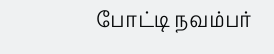போட்டி நவம்பர்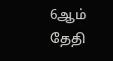6ஆம் தேதி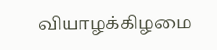வியாழக்கிழமை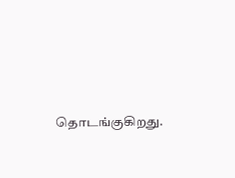தொடங்குகிறது.